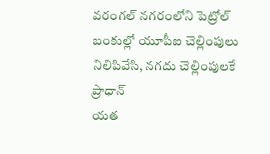వరంగల్ నగరంలోని పెట్రోల్ బంకుల్లో యూపీఐ చెల్లింపులు నిలిపివేసి, నగదు చెల్లింపులకే ప్రాధాన్
యత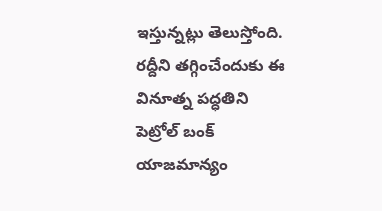ఇస్తున్నట్లు తెలుస్తోంది. రద్దీని తగ్గించేందుకు ఈ వినూత్న పద్ధతిని పెట్రోల్ బంక్ యాజమాన్యం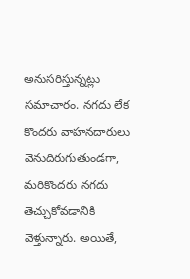అనుసరిస్తున్నట్లు సమాచారం. నగదు లేక కొందరు వాహనదారులు వెనుదిరుగుతుండగా, మరికొందరు నగదు తెచ్చుకోవడానికి వెళ్తున్నారు. అయితే,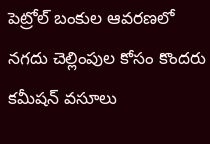పెట్రోల్ బంకుల ఆవరణలో నగదు చెల్లింపుల కోసం కొందరు కమీషన్ వసూలు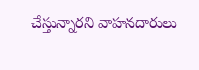చేస్తున్నారని వాహనదారులు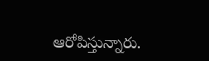ఆరోపిస్తున్నారు.